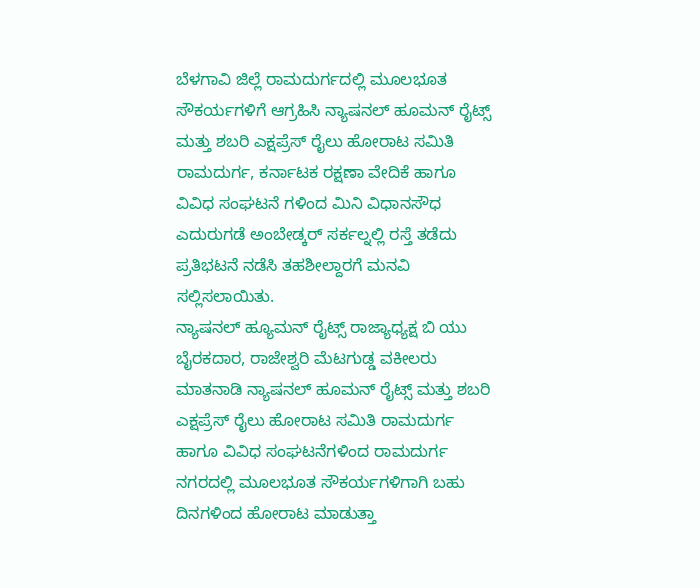ಬೆಳಗಾವಿ ಜಿಲ್ಲೆ ರಾಮದುರ್ಗದಲ್ಲಿ ಮೂಲಭೂತ ಸೌಕರ್ಯಗಳಿಗೆ ಆಗ್ರಹಿಸಿ ನ್ಯಾಷನಲ್ ಹೂಮನ್ ರೈಟ್ಸ್ ಮತ್ತು ಶಬರಿ ಎಕ್ಷಪ್ರೆಸ್ ರೈಲು ಹೋರಾಟ ಸಮಿತಿ ರಾಮದುರ್ಗ, ಕರ್ನಾಟಕ ರಕ್ಷಣಾ ವೇದಿಕೆ ಹಾಗೂ ವಿವಿಧ ಸಂಘಟನೆ ಗಳಿಂದ ಮಿನಿ ವಿಧಾನಸೌಧ ಎದುರುಗಡೆ ಅಂಬೇಡ್ಕರ್ ಸರ್ಕಲ್ನಲ್ಲಿ ರಸ್ತೆ ತಡೆದು ಪ್ರತಿಭಟನೆ ನಡೆಸಿ ತಹಶೀಲ್ದಾರಗೆ ಮನವಿ ಸಲ್ಲಿಸಲಾಯಿತು.
ನ್ಯಾಷನಲ್ ಹ್ಯೂಮನ್ ರೈಟ್ಸ್ ರಾಜ್ಯಾಧ್ಯಕ್ಷ ಬಿ ಯು ಬೈರಕದಾರ, ರಾಜೇಶ್ವರಿ ಮೆಟಗುಡ್ಡ ವಕೀಲರು ಮಾತನಾಡಿ ನ್ಯಾಷನಲ್ ಹೂಮನ್ ರೈಟ್ಸ್ ಮತ್ತು ಶಬರಿ ಎಕ್ಷಪ್ರೆಸ್ ರೈಲು ಹೋರಾಟ ಸಮಿತಿ ರಾಮದುರ್ಗ ಹಾಗೂ ವಿವಿಧ ಸಂಘಟನೆಗಳಿಂದ ರಾಮದುರ್ಗ ನಗರದಲ್ಲಿ ಮೂಲಭೂತ ಸೌಕರ್ಯಗಳಿಗಾಗಿ ಬಹು ದಿನಗಳಿಂದ ಹೋರಾಟ ಮಾಡುತ್ತಾ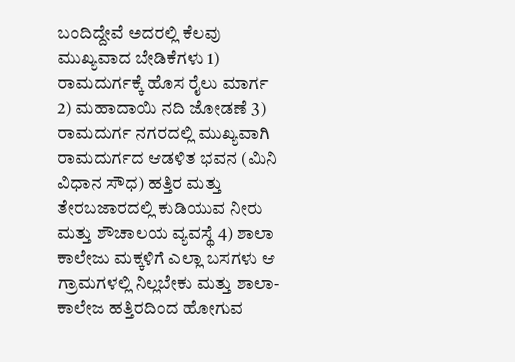ಬಂದಿದ್ದೇವೆ ಅದರಲ್ಲಿ ಕೆಲವು ಮುಖ್ಯವಾದ ಬೇಡಿಕೆಗಳು 1) ರಾಮದುರ್ಗಕ್ಕೆ ಹೊಸ ರೈಲು ಮಾರ್ಗ 2) ಮಹಾದಾಯಿ ನದಿ ಜೋಡಣೆ 3) ರಾಮದುರ್ಗ ನಗರದಲ್ಲಿ ಮುಖ್ಯವಾಗಿ ರಾಮದುರ್ಗದ ಆಡಳಿತ ಭವನ (ಮಿನಿ ವಿಧಾನ ಸೌಧ) ಹತ್ತಿರ ಮತ್ತು ತೇರಬಜಾರದಲ್ಲಿ ಕುಡಿಯುವ ನೀರು ಮತ್ತು ಶೌಚಾಲಯ ವ್ಯವಸ್ಥೆ 4) ಶಾಲಾ ಕಾಲೇಜು ಮಕ್ಕಳಿಗೆ ಎಲ್ಲಾ ಬಸಗಳು ಆ ಗ್ರಾಮಗಳಲ್ಲಿ ನಿಲ್ಲಬೇಕು ಮತ್ತು ಶಾಲಾ-ಕಾಲೇಜ ಹತ್ತಿರದಿಂದ ಹೋಗುವ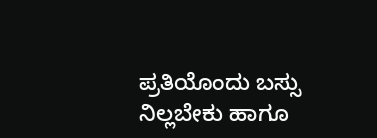ಪ್ರತಿಯೊಂದು ಬಸ್ಸು ನಿಲ್ಲಬೇಕು ಹಾಗೂ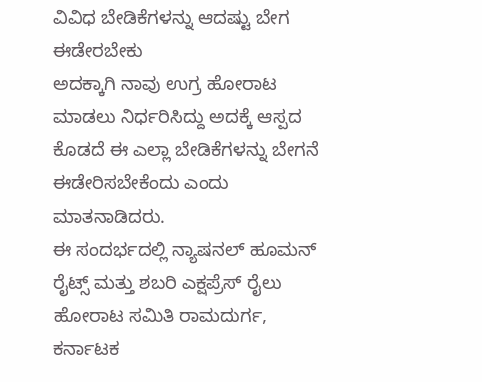ವಿವಿಧ ಬೇಡಿಕೆಗಳನ್ನು ಆದಷ್ಟು ಬೇಗ ಈಡೇರಬೇಕು
ಅದಕ್ಕಾಗಿ ನಾವು ಉಗ್ರ ಹೋರಾಟ ಮಾಡಲು ನಿರ್ಧರಿಸಿದ್ದು ಅದಕ್ಕೆ ಆಸ್ಪದ ಕೊಡದೆ ಈ ಎಲ್ಲಾ ಬೇಡಿಕೆಗಳನ್ನು ಬೇಗನೆ ಈಡೇರಿಸಬೇಕೆಂದು ಎಂದು ಮಾತನಾಡಿದರು.
ಈ ಸಂದರ್ಭದಲ್ಲಿ ನ್ಯಾಷನಲ್ ಹೂಮನ್ ರೈಟ್ಸ್ ಮತ್ತು ಶಬರಿ ಎಕ್ಷಪ್ರೆಸ್ ರೈಲು ಹೋರಾಟ ಸಮಿತಿ ರಾಮದುರ್ಗ, ಕರ್ನಾಟಕ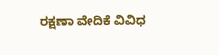ರಕ್ಷಣಾ ವೇದಿಕೆ ವಿವಿಧ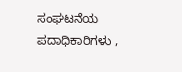ಸಂಘಟನೆಯ ಪದಾಧಿಕಾರಿಗಳು ,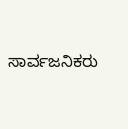ಸಾರ್ವಜನಿಕರು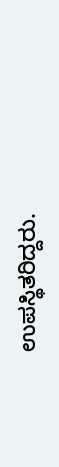ಉಪಸ್ಥಿತರಿದ್ದರು.